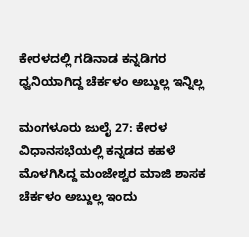ಕೇರಳದಲ್ಲಿ ಗಡಿನಾಡ ಕನ್ನಡಿಗರ ಧ್ವನಿಯಾಗಿದ್ದ ಚೆರ್ಕಳಂ ಅಬ್ದುಲ್ಲ ಇನ್ನಿಲ್ಲ

ಮಂಗಳೂರು ಜುಲೈ 27: ಕೇರಳ ವಿಧಾನಸಭೆಯಲ್ಲಿ ಕನ್ನಡದ ಕಹಳೆ ಮೊಳಗಿಸಿದ್ದ ಮಂಜೇಶ್ವರ ಮಾಜಿ ಶಾಸಕ ಚೆರ್ಕಳಂ ಅಬ್ದುಲ್ಲ ಇಂದು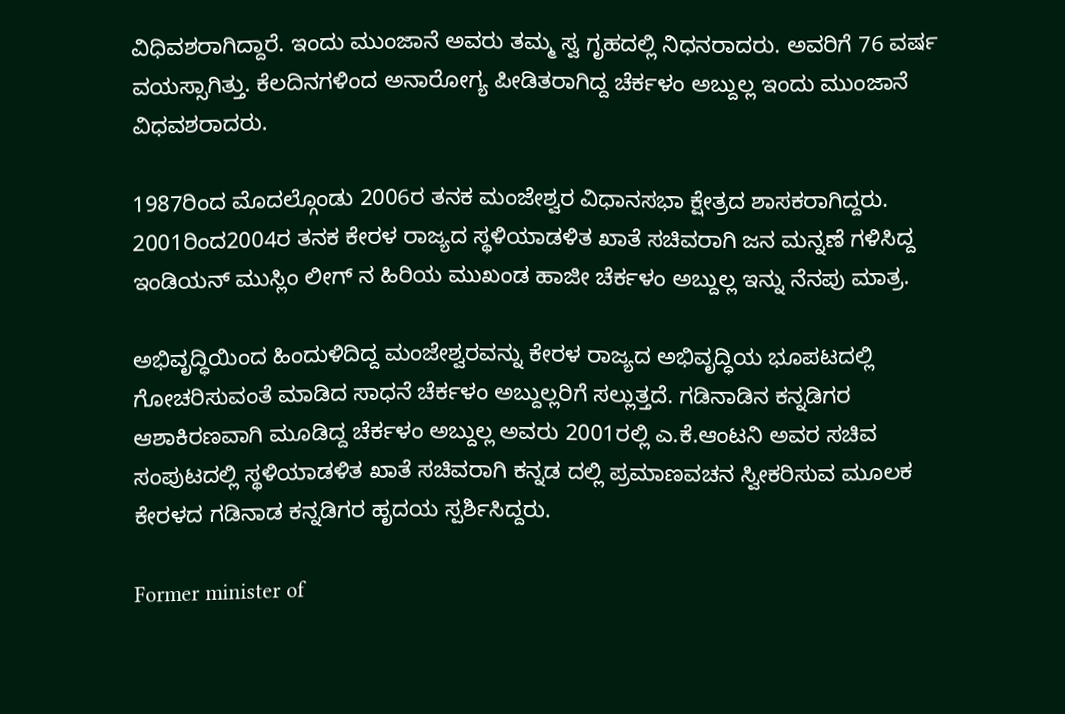ವಿಧಿವಶರಾಗಿದ್ದಾರೆ. ಇಂದು ಮುಂಜಾನೆ ಅವರು ತಮ್ಮ ಸ್ವ ಗೃಹದಲ್ಲಿ ನಿಧನರಾದರು. ಅವರಿಗೆ 76 ವರ್ಷ ವಯಸ್ಸಾಗಿತ್ತು. ಕೆಲದಿನಗಳಿಂದ ಅನಾರೋಗ್ಯ ಪೀಡಿತರಾಗಿದ್ದ ಚೆರ್ಕಳಂ ಅಬ್ದುಲ್ಲ ಇಂದು ಮುಂಜಾನೆ ವಿಧವಶರಾದರು.

1987ರಿಂದ ಮೊದಲ್ಗೊಂಡು 2006ರ ತನಕ ಮಂಜೇಶ್ವರ ವಿಧಾನಸಭಾ ಕ್ಷೇತ್ರದ ಶಾಸಕರಾಗಿದ್ದರು. 2001ರಿಂದ2004ರ ತನಕ ಕೇರಳ ರಾಜ್ಯದ ಸ್ಥಳಿಯಾಡಳಿತ ಖಾತೆ ಸಚಿವರಾಗಿ ಜನ ಮನ್ನಣೆ ಗಳಿಸಿದ್ದ ಇಂಡಿಯನ್ ಮುಸ್ಲಿಂ ಲೀಗ್ ನ ಹಿರಿಯ ಮುಖಂಡ ಹಾಜೀ ಚೆರ್ಕಳಂ ಅಬ್ದುಲ್ಲ ಇನ್ನು ನೆನಪು ಮಾತ್ರ.

ಅಭಿವೃದ್ಧಿಯಿಂದ ಹಿಂದುಳಿದಿದ್ದ ಮಂಜೇಶ್ವರವನ್ನು ಕೇರಳ ರಾಜ್ಯದ ಅಭಿವೃದ್ಧಿಯ ಭೂಪಟದಲ್ಲಿ ಗೋಚರಿಸುವಂತೆ ಮಾಡಿದ ಸಾಧನೆ ಚೆರ್ಕಳಂ ಅಬ್ದುಲ್ಲರಿಗೆ ಸಲ್ಲುತ್ತದೆ. ಗಡಿನಾಡಿನ ಕನ್ನಡಿಗರ ಆಶಾಕಿರಣವಾಗಿ ಮೂಡಿದ್ದ ಚೆರ್ಕಳಂ ಅಬ್ದುಲ್ಲ ಅವರು 2001ರಲ್ಲಿ ಎ.ಕೆ.ಆಂಟನಿ ಅವರ ಸಚಿವ ಸಂಪುಟದಲ್ಲಿ ಸ್ಥಳಿಯಾಡಳಿತ ಖಾತೆ ಸಚಿವರಾಗಿ ಕನ್ನಡ ದಲ್ಲಿ ಪ್ರಮಾಣವಚನ ಸ್ವೀಕರಿಸುವ ಮೂಲಕ ಕೇರಳದ ಗಡಿನಾಡ ಕನ್ನಡಿಗರ ಹೃದಯ ಸ್ಪರ್ಶಿಸಿದ್ದರು.

Former minister of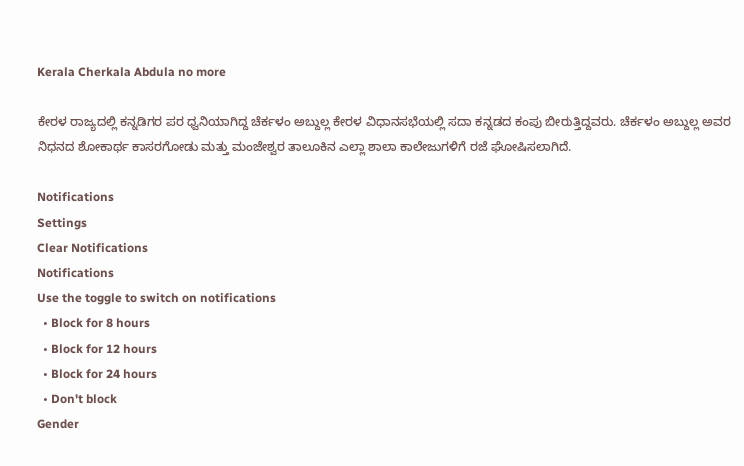Kerala Cherkala Abdula no more

ಕೇರಳ ರಾಜ್ಯದಲ್ಲಿ ಕನ್ನಡಿಗರ ಪರ ಧ್ವನಿಯಾಗಿದ್ದ ಚೆರ್ಕಳಂ ಅಬ್ದುಲ್ಲ ಕೇರಳ ವಿಧಾನಸಭೆಯಲ್ಲಿ ಸದಾ ಕನ್ನಡದ ಕಂಪು ಬೀರುತ್ತಿದ್ದವರು. ಚೆರ್ಕಳಂ ಅಬ್ದುಲ್ಲ ಅವರ ನಿಧನದ ಶೋಕಾರ್ಥ ಕಾಸರಗೋಡು ಮತ್ತು ಮಂಜೇಶ್ವರ ತಾಲೂಕಿನ ಎಲ್ಲಾ ಶಾಲಾ ಕಾಲೇಜುಗಳಿಗೆ ರಜೆ ಘೋಷಿಸಲಾಗಿದೆ.

Notifications
Settings
Clear Notifications
Notifications
Use the toggle to switch on notifications
  • Block for 8 hours
  • Block for 12 hours
  • Block for 24 hours
  • Don't block
Gender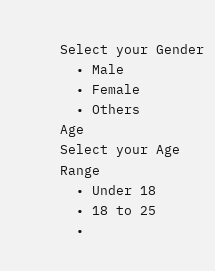Select your Gender
  • Male
  • Female
  • Others
Age
Select your Age Range
  • Under 18
  • 18 to 25
  •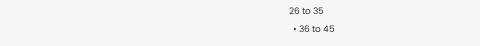26 to 35
  • 36 to 45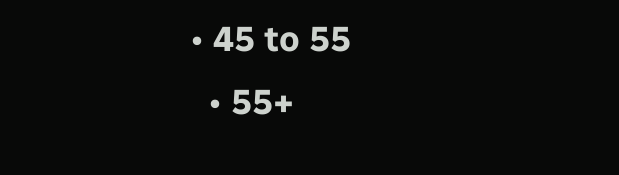• 45 to 55
  • 55+